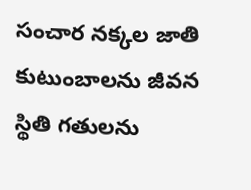సంచార నక్కల జాతి కుటుంబాలను జీవన స్థితి గతులను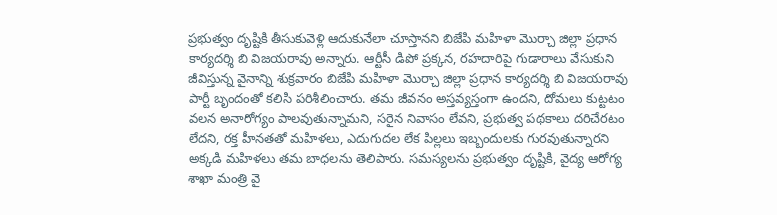ప్రభుత్వం దృష్టికి తీసుకువెళ్లి ఆదుకునేలా చూస్తానని బిజేపి మహిళా మొర్చా జిల్లా ప్రధాన కార్యదర్శి బి విజయరావు అన్నారు. ఆర్టీసీ డిపో ప్రక్కన, రహదారిపై గుడారాలు వేసుకుని జీవిస్తున్న వైనాన్ని శుక్రవారం బిజేపి మహిళా మొర్చా జిల్లా ప్రధాన కార్యదర్శి బి విజయరావు పార్టీ బృందంతో కలిసి పరిశీలించారు. తమ జీవనం అస్తవ్యస్తంగా ఉందని, దోమలు కుట్టటం వలన అనారోగ్యం పాలవుతున్నామని, సరైన నివాసం లేవని, ప్రభుత్వ పథకాలు దరిచేరటం లేదని, రక్త హీనతతో మహిళలు, ఎదుగుదల లేక పిల్లలు ఇబ్బందులకు గురవుతున్నారని అక్కడి మహిళలు తమ బాధలను తెలిపారు. సమస్యలను ప్రభుత్వం దృష్టికి, వైద్య ఆరోగ్య శాఖా మంత్రి వై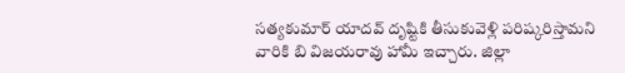సత్యకుమార్ యాదవ్ దృష్టికి తీసుకువెళ్లి పరిష్కరిస్తామని వారికి బి విజయరావు హామీ ఇచ్చారు. జిల్లా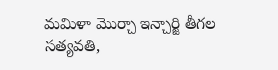మమిళా మొర్చా ఇన్చార్జి తీగల సత్యవతి,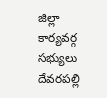జిల్లా కార్యవర్గ సభ్యులు దేవరపల్లి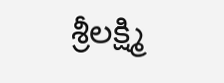శ్రీలక్ష్మి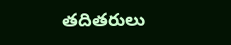తదితరులు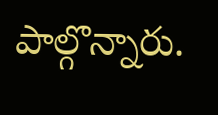పాల్గొన్నారు.